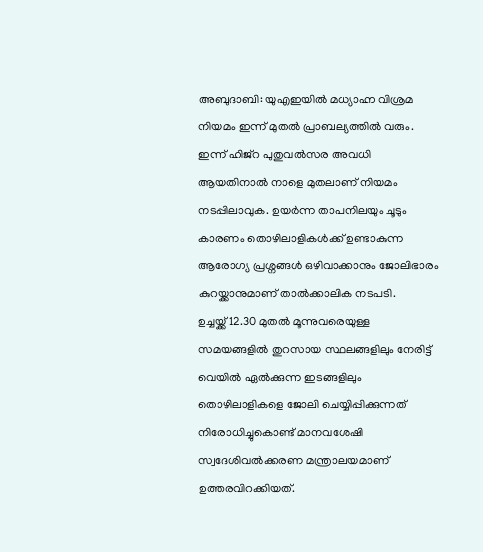അബുദാബി: യുഎഇയിൽ മധ്യാഹ്ന വിശ്രമ നിയമം ഇന്ന് മുതൽ പ്രാബല്യത്തിൽ വരും. ഇന്ന് ഹിജ്റ പുതുവൽസര അവധി ആയതിനാൽ നാളെ മുതലാണ് നിയമം നടപ്പിലാവുക. ഉയർന്ന താപനിലയും ചൂടും കാരണം തൊഴിലാളികൾക്ക് ഉണ്ടാകുന്ന ആരോഗ്യ പ്രശ്നങ്ങൾ ഒഴിവാക്കാനും ജോലിഭാരം കുറയ്ക്കാനുമാണ് താൽക്കാലിക നടപടി.
ഉച്ചയ്ക്ക് 12.30 മുതൽ മൂന്നുവരെയുള്ള സമയങ്ങളിൽ തുറസായ സ്ഥലങ്ങളിലും നേരിട്ട് വെയിൽ ഏൽക്കുന്ന ഇടങ്ങളിലും തൊഴിലാളികളെ ജോലി ചെയ്യിപ്പിക്കുന്നത് നിരോധിച്ചുകൊണ്ട് മാനവശേഷി സ്വദേശിവൽക്കരണ മന്ത്രാലയമാണ് ഉത്തരവിറക്കിയത്.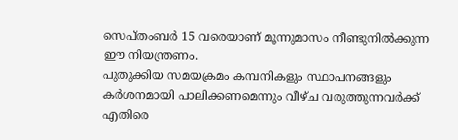സെപ്തംബർ 15 വരെയാണ് മൂന്നുമാസം നീണ്ടുനിൽക്കുന്ന ഈ നിയന്ത്രണം.
പുതുക്കിയ സമയക്രമം കമ്പനികളും സ്ഥാപനങ്ങളും കർശനമായി പാലിക്കണമെന്നും വീഴ്ച വരുത്തുന്നവർക്ക് എതിരെ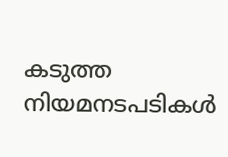കടുത്ത നിയമനടപടികൾ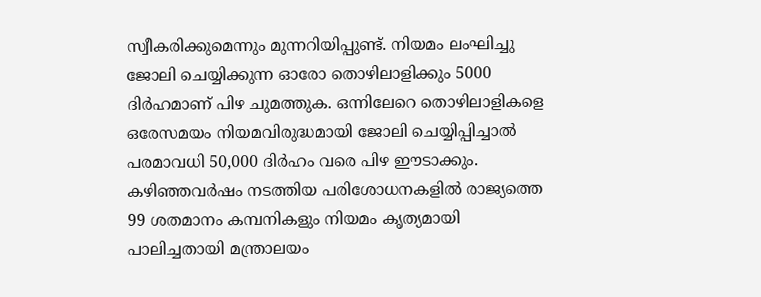സ്വീകരിക്കുമെന്നും മുന്നറിയിപ്പുണ്ട്. നിയമം ലംഘിച്ചു ജോലി ചെയ്യിക്കുന്ന ഓരോ തൊഴിലാളിക്കും 5000 ദിർഹമാണ് പിഴ ചുമത്തുക. ഒന്നിലേറെ തൊഴിലാളികളെ ഒരേസമയം നിയമവിരുദ്ധമായി ജോലി ചെയ്യിപ്പിച്ചാൽ പരമാവധി 50,000 ദിർഹം വരെ പിഴ ഈടാക്കും.
കഴിഞ്ഞവർഷം നടത്തിയ പരിശോധനകളിൽ രാജ്യത്തെ 99 ശതമാനം കമ്പനികളും നിയമം കൃത്യമായി പാലിച്ചതായി മന്ത്രാലയം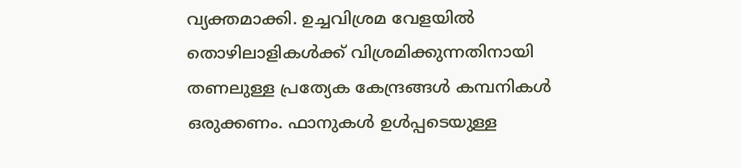വ്യക്തമാക്കി. ഉച്ചവിശ്രമ വേളയിൽ തൊഴിലാളികൾക്ക് വിശ്രമിക്കുന്നതിനായി തണലുള്ള പ്രത്യേക കേന്ദ്രങ്ങൾ കമ്പനികൾ ഒരുക്കണം. ഫാനുകൾ ഉൾപ്പടെയുള്ള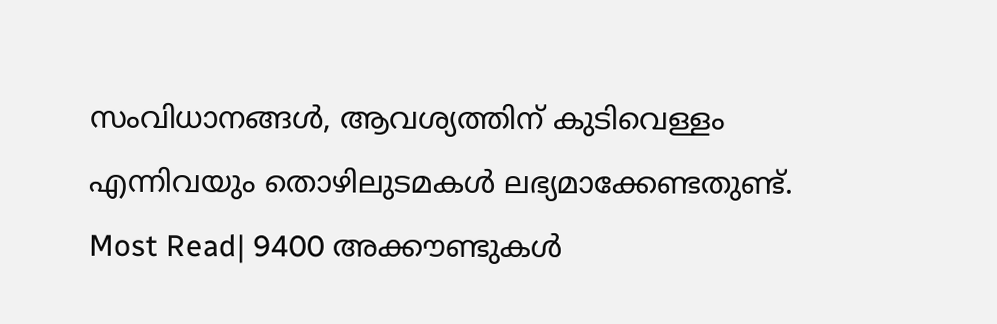സംവിധാനങ്ങൾ, ആവശ്യത്തിന് കുടിവെള്ളം എന്നിവയും തൊഴിലുടമകൾ ലഭ്യമാക്കേണ്ടതുണ്ട്.
Most Read| 9400 അക്കൗണ്ടുകൾ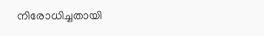നിരോധിച്ചതായി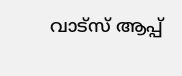വാട്സ് ആപ്പ്